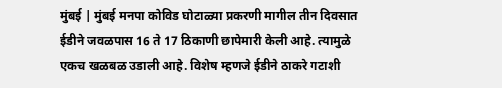मुंबई | मुंबई मनपा कोविड घोटाळ्या प्रकरणी मागील तीन दिवसात ईडीने जवळपास 16 ते 17 ठिकाणी छापेमारी केली आहे. त्यामुळे एकच खळबळ उडाली आहे. विशेष म्हणजे ईडीने ठाकरे गटाशी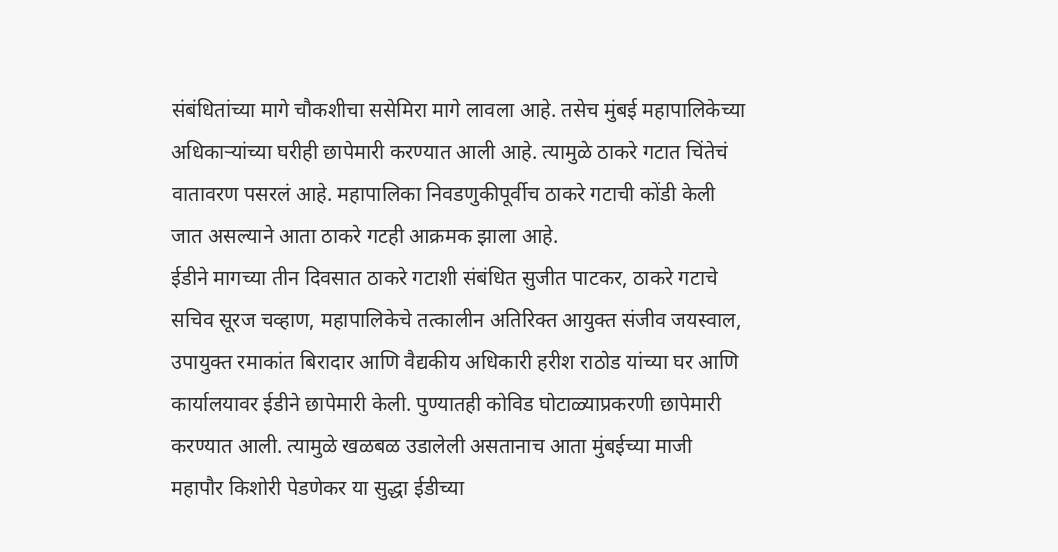संबंधितांच्या मागे चौकशीचा ससेमिरा मागे लावला आहे. तसेच मुंबई महापालिकेच्या अधिकाऱ्यांच्या घरीही छापेमारी करण्यात आली आहे. त्यामुळे ठाकरे गटात चिंतेचं वातावरण पसरलं आहे. महापालिका निवडणुकीपूर्वीच ठाकरे गटाची कोंडी केली जात असल्याने आता ठाकरे गटही आक्रमक झाला आहे.
ईडीने मागच्या तीन दिवसात ठाकरे गटाशी संबंधित सुजीत पाटकर, ठाकरे गटाचे सचिव सूरज चव्हाण, महापालिकेचे तत्कालीन अतिरिक्त आयुक्त संजीव जयस्वाल, उपायुक्त रमाकांत बिरादार आणि वैद्यकीय अधिकारी हरीश राठोड यांच्या घर आणि कार्यालयावर ईडीने छापेमारी केली. पुण्यातही कोविड घोटाळ्याप्रकरणी छापेमारी करण्यात आली. त्यामुळे खळबळ उडालेली असतानाच आता मुंबईच्या माजी महापौर किशोरी पेडणेकर या सुद्धा ईडीच्या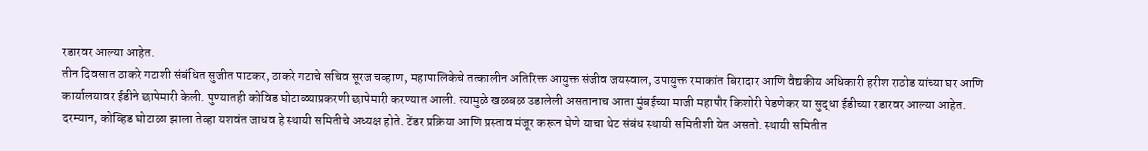रडारवर आल्या आहेत.
तीन दिवसात ठाकरे गटाशी संबंधित सुजीत पाटकर, ठाकरे गटाचे सचिव सूरज चव्हाण, महापालिकेचे तत्कालीन अतिरिक्त आयुक्त संजीव जयस्वाल, उपायुक्त रमाकांत बिरादार आणि वैद्यकीय अधिकारी हरीश राठोड यांच्या घर आणि कार्यालयावर ईडीने छापेमारी केली. पुण्यातही कोविड घोटाळ्याप्रकरणी छापेमारी करण्यात आली. त्यामुळे खळबळ उडालेली असतानाच आता मुंबईच्या माजी महापौर किशोरी पेडणेकर या सुद्धा ईडीच्या रडारवर आल्या आहेत.
दरम्यान, कोव्हिड घोटाळा झाला तेव्हा यशवंत जाधव हे स्थायी समितीचे अध्यक्ष होते. टेंडर प्रक्रिया आणि प्रस्ताव मंजूर करून घेणे याचा थेट संबंध स्थायी समितीशी येत असतो. स्थायी समितीत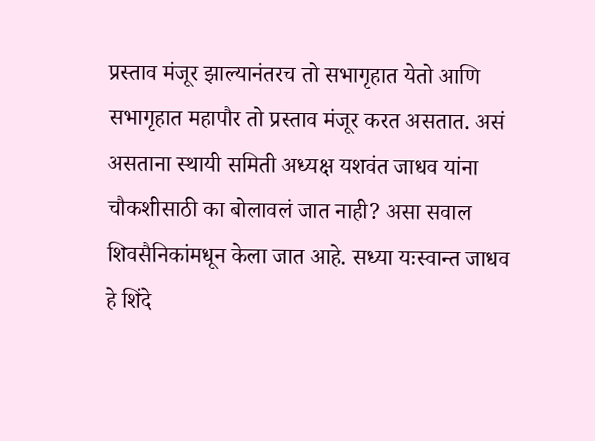प्रस्ताव मंजूर झाल्यानंतरच तो सभागृहात येतो आणि सभागृहात महापौर तो प्रस्ताव मंजूर करत असतात. असं असताना स्थायी समिती अध्यक्ष यशवंत जाधव यांना चौकशीसाठी का बोलावलं जात नाही? असा सवाल शिवसैनिकांमधून केला जात आहे. सध्या यःस्वान्त जाधव हे शिंदे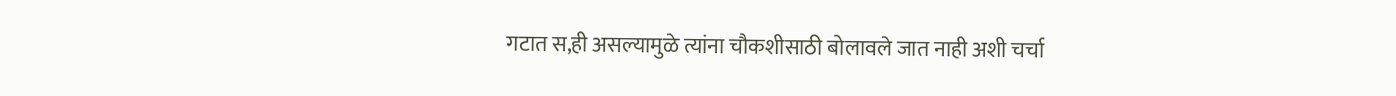गटात स,ही असल्यामुळे त्यांना चौकशीसाठी बोलावले जात नाही अशी चर्चा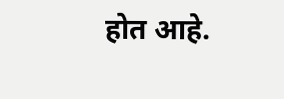होत आहे.